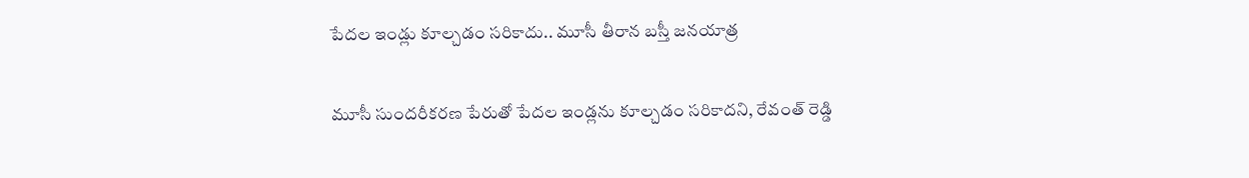పేదల ఇండ్లు కూల్చడం సరికాదు.. మూసీ తీరాన బస్తీ జనయాత్ర

మూసీ సుందరీకరణ పేరుతో పేదల ఇండ్లను కూల్చడం సరికాదని, రేవంత్ రెడ్డి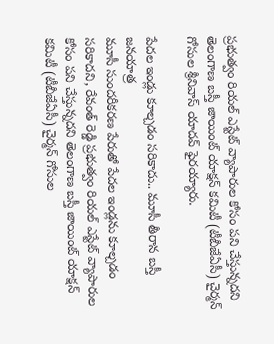ప్రభుత్వం రియల్ ఎస్టేట్ వ్యాపారుల కోసం పని చేస్తున్నదని తెలంగాణ బస్తీ జాయింట్ యాక్షన్ కమిటీ (టీబీజేఏసీ) చైర్మన్ గోసుల శ్రీనివాస్ యాదవ్ ఫైరయ్యారు.

పేదల ఇండ్లు కూల్చడం సరికాదు.. మూసీ తీరాన బస్తీ జనయాత్ర
మూసీ సుందరీకరణ పేరుతో పేదల ఇండ్లను కూల్చడం సరికాదని, రేవంత్ రెడ్డి ప్రభుత్వం రియల్ ఎస్టేట్ వ్యాపారుల కోసం పని చేస్తున్నదని తెలంగాణ బస్తీ జాయింట్ యాక్షన్ కమిటీ (టీబీజేఏసీ) చైర్మన్ గోసుల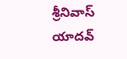శ్రీనివాస్ యాదవ్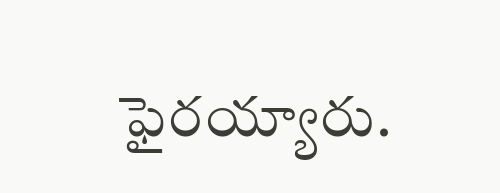ఫైరయ్యారు.